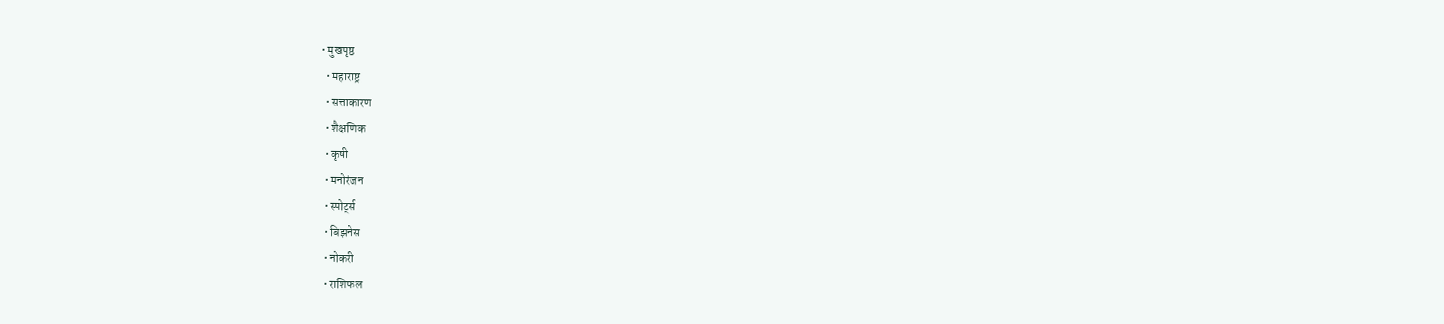• मुखपृष्ठ
  • महाराष्ट्र
  • सत्ताकारण
  • शैक्षणिक
  • कृषी
  • मनोरंजन
  • स्पोर्ट्स
  • बिझनेस
  • नोकरी
  • राशिफल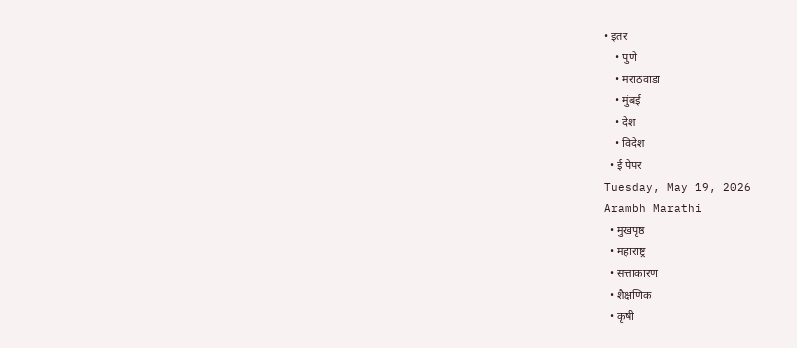• इतर
    • पुणे
    • मराठवाडा
    • मुंबई
    • देश
    • विदेश
  • ई पेपर
Tuesday, May 19, 2026
Arambh Marathi
  • मुखपृष्ठ
  • महाराष्ट्र
  • सत्ताकारण
  • शैक्षणिक
  • कृषी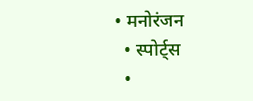• मनोरंजन
  • स्पोर्ट्स
  •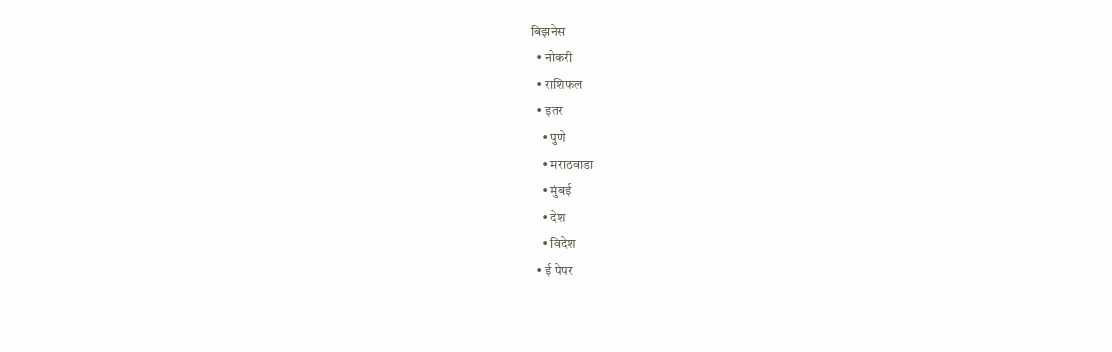बिझनेस
  • नोकरी
  • राशिफल
  • इतर
    • पुणे
    • मराठवाडा
    • मुंबई
    • देश
    • विदेश
  • ई पेपर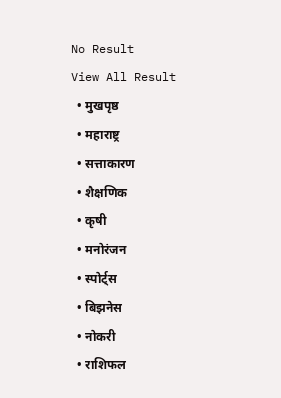No Result
View All Result
  • मुखपृष्ठ
  • महाराष्ट्र
  • सत्ताकारण
  • शैक्षणिक
  • कृषी
  • मनोरंजन
  • स्पोर्ट्स
  • बिझनेस
  • नोकरी
  • राशिफल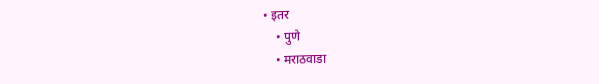• इतर
    • पुणे
    • मराठवाडा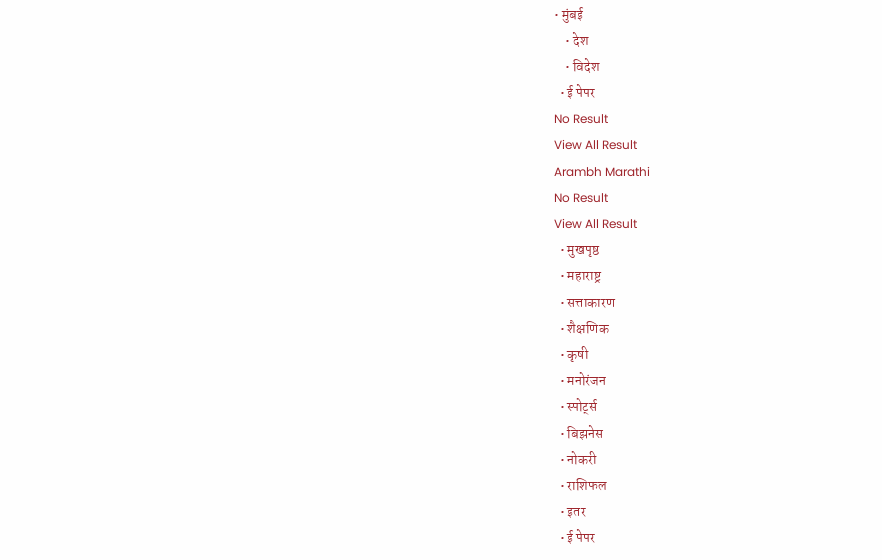• मुंबई
    • देश
    • विदेश
  • ई पेपर
No Result
View All Result
Arambh Marathi
No Result
View All Result
  • मुखपृष्ठ
  • महाराष्ट्र
  • सत्ताकारण
  • शैक्षणिक
  • कृषी
  • मनोरंजन
  • स्पोर्ट्स
  • बिझनेस
  • नोकरी
  • राशिफल
  • इतर
  • ई पेपर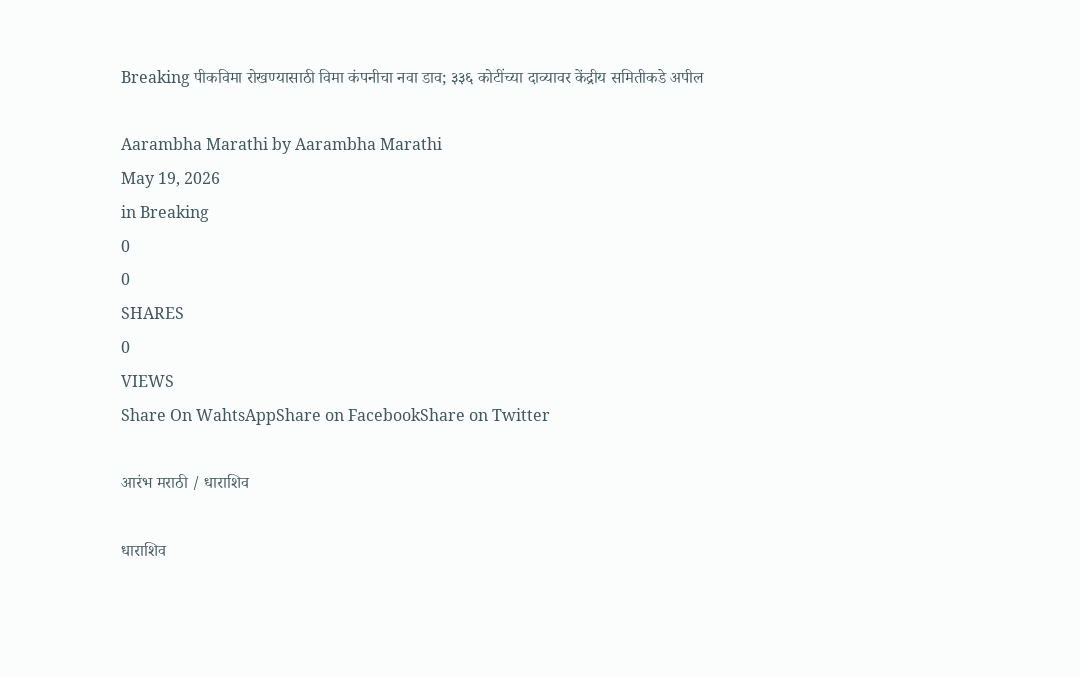Breaking पीकविमा रोखण्यासाठी विमा कंपनीचा नवा डाव; ३३६ कोटींच्या दाव्यावर केंद्रीय समितीकडे अपील

Aarambha Marathi by Aarambha Marathi
May 19, 2026
in Breaking
0
0
SHARES
0
VIEWS
Share On WahtsAppShare on FacebookShare on Twitter

आरंभ मराठी / धाराशिव

धाराशिव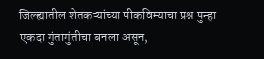जिल्ह्यातील शेतकऱ्यांच्या पीकविम्याचा प्रश्न पुन्हा एकदा गुंतागुंतीचा बनला असून,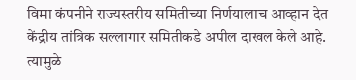विमा कंपनीने राज्यस्तरीय समितीच्या निर्णयालाच आव्हान देत केंद्रीय तांत्रिक सल्लागार समितीकडे अपील दाखल केले आहे. त्यामुळे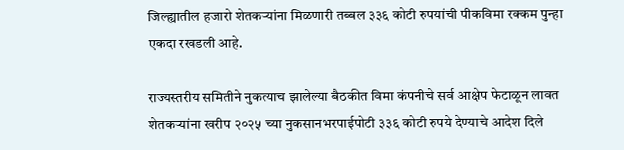जिल्ह्यातील हजारो शेतकऱ्यांना मिळणारी तब्बल ३३६ कोटी रुपयांची पीकविमा रक्कम पुन्हा एकदा रखडली आहे.

राज्यस्तरीय समितीने नुकत्याच झालेल्या बैठकीत विमा कंपनीचे सर्व आक्षेप फेटाळून लावत शेतकऱ्यांना खरीप २०२५ च्या नुकसानभरपाईपोटी ३३६ कोटी रुपये देण्याचे आदेश दिले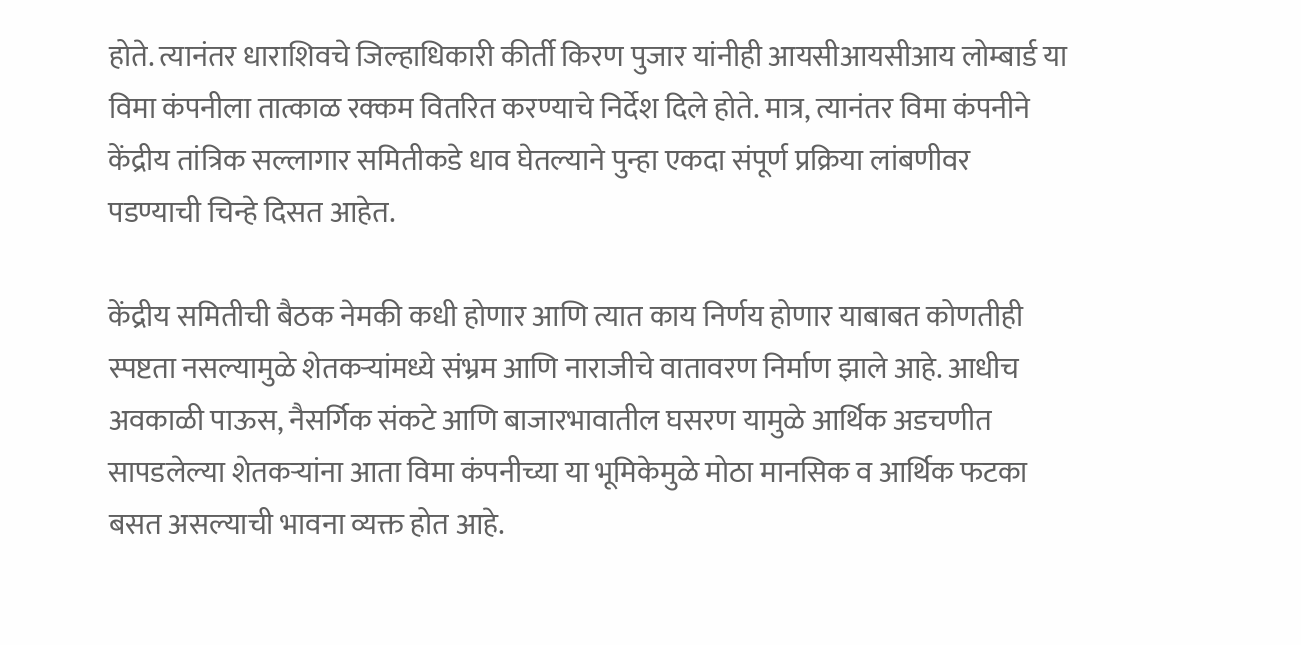होते. त्यानंतर धाराशिवचे जिल्हाधिकारी कीर्ती किरण पुजार यांनीही आयसीआयसीआय लोम्बार्ड या विमा कंपनीला तात्काळ रक्कम वितरित करण्याचे निर्देश दिले होते. मात्र, त्यानंतर विमा कंपनीने केंद्रीय तांत्रिक सल्लागार समितीकडे धाव घेतल्याने पुन्हा एकदा संपूर्ण प्रक्रिया लांबणीवर पडण्याची चिन्हे दिसत आहेत.

केंद्रीय समितीची बैठक नेमकी कधी होणार आणि त्यात काय निर्णय होणार याबाबत कोणतीही स्पष्टता नसल्यामुळे शेतकऱ्यांमध्ये संभ्रम आणि नाराजीचे वातावरण निर्माण झाले आहे. आधीच अवकाळी पाऊस, नैसर्गिक संकटे आणि बाजारभावातील घसरण यामुळे आर्थिक अडचणीत सापडलेल्या शेतकऱ्यांना आता विमा कंपनीच्या या भूमिकेमुळे मोठा मानसिक व आर्थिक फटका बसत असल्याची भावना व्यक्त होत आहे.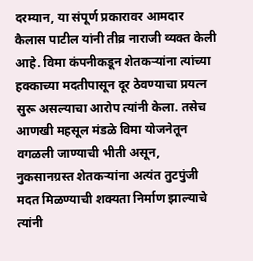दरम्यान, या संपूर्ण प्रकारावर आमदार कैलास पाटील यांनी तीव्र नाराजी व्यक्त केली आहे. विमा कंपनीकडून शेतकऱ्यांना त्यांच्या हक्काच्या मदतीपासून दूर ठेवण्याचा प्रयत्न सुरू असल्याचा आरोप त्यांनी केला. तसेच आणखी महसूल मंडळे विमा योजनेतून वगळली जाण्याची भीती असून, नुकसानग्रस्त शेतकऱ्यांना अत्यंत तुटपुंजी मदत मिळण्याची शक्यता निर्माण झाल्याचे त्यांनी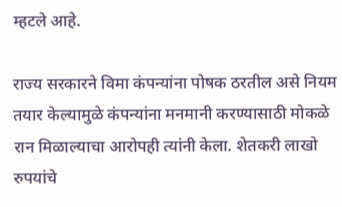म्हटले आहे.

राज्य सरकारने विमा कंपन्यांना पोषक ठरतील असे नियम तयार केल्यामुळे कंपन्यांना मनमानी करण्यासाठी मोकळे रान मिळाल्याचा आरोपही त्यांनी केला. शेतकरी लाखो रुपयांचे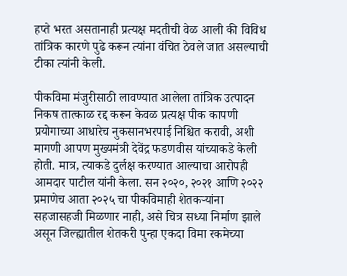हप्ते भरत असतानाही प्रत्यक्ष मदतीची वेळ आली की विविध तांत्रिक कारणे पुढे करून त्यांना वंचित ठेवले जात असल्याची टीका त्यांनी केली.

पीकविमा मंजुरीसाठी लावण्यात आलेला तांत्रिक उत्पादन निकष तात्काळ रद्द करून केवळ प्रत्यक्ष पीक कापणी प्रयोगाच्या आधारेच नुकसानभरपाई निश्चित करावी, अशी मागणी आपण मुख्यमंत्री देवेंद्र फडणवीस यांच्याकडे केली होती. मात्र, त्याकडे दुर्लक्ष करण्यात आल्याचा आरोपही आमदार पाटील यांनी केला. सन २०२०, २०२१ आणि २०२२ प्रमाणेच आता २०२५ चा पीकविमाही शेतकऱ्यांना सहजासहजी मिळणार नाही, असे चित्र सध्या निर्माण झाले असून जिल्ह्यातील शेतकरी पुन्हा एकदा विमा रकमेच्या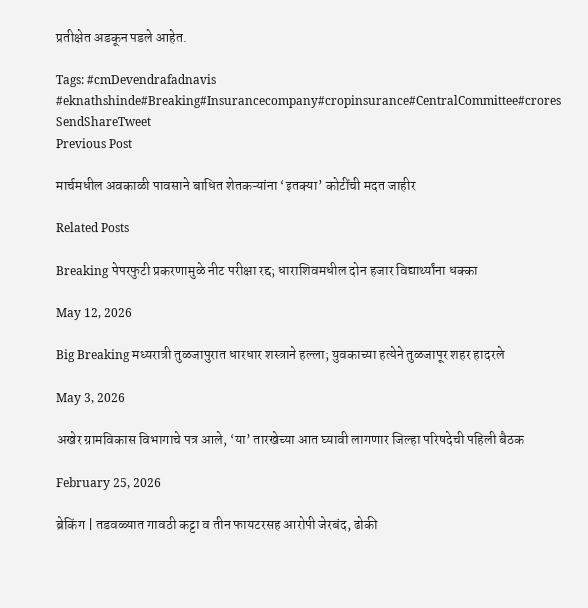प्रतीक्षेत अडकून पडले आहेत.

Tags: #cmDevendrafadnavis #eknathshinde#Breaking#Insurancecompany#cropinsurance#CentralCommittee#crores
SendShareTweet
Previous Post

मार्चमधील अवकाळी पावसाने बाधित शेतकऱ्यांना ‘इतक्या’ कोटींची मदत जाहीर

Related Posts

Breaking पेपरफुटी प्रकरणामुळे नीट परीक्षा रद्द; धाराशिवमधील दोन हजार विद्यार्थ्यांना धक्का

May 12, 2026

Big Breaking मध्यरात्री तुळजापुरात धारधार शस्त्राने हल्ला; युवकाच्या हत्येने तुळजापूर शहर हादरले

May 3, 2026

अखेर ग्रामविकास विभागाचे पत्र आले, ‘या’ तारखेच्या आत घ्यावी लागणार जिल्हा परिषदेची पहिली बैठक

February 25, 2026

ब्रेकिंग | तडवळ्यात गावठी कट्टा व तीन फायटरसह आरोपी जेरबंद, ढोकी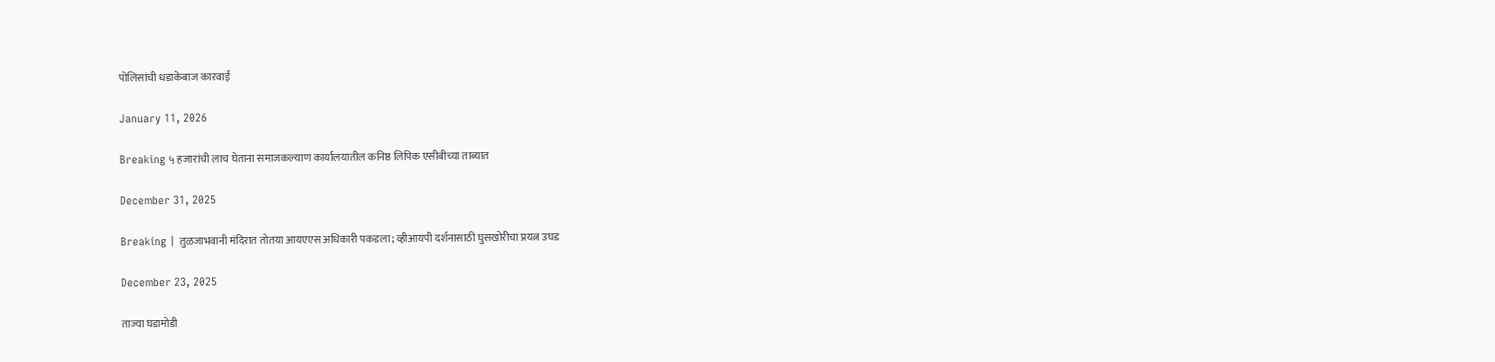पोलिसांची धडाकेबाज कारवाई

January 11, 2026

Breaking ५ हजारांची लाच घेताना समाजकल्याण कार्यालयातील कनिष्ठ लिपिक एसीबीच्या ताब्यात

December 31, 2025

Breaking | तुळजाभवानी मंदिरात तोतया आयएएस अधिकारी पकडला; व्हीआयपी दर्शनासाठी घुसखोरीचा प्रयत्न उघड

December 23, 2025

ताज्या घडामोडी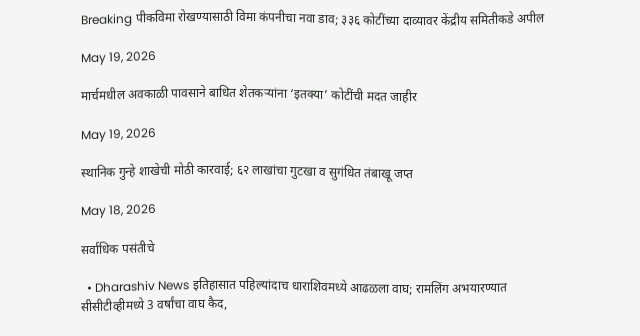Breaking पीकविमा रोखण्यासाठी विमा कंपनीचा नवा डाव; ३३६ कोटींच्या दाव्यावर केंद्रीय समितीकडे अपील

May 19, 2026

मार्चमधील अवकाळी पावसाने बाधित शेतकऱ्यांना ‘इतक्या’ कोटींची मदत जाहीर

May 19, 2026

स्थानिक गुन्हे शाखेची मोठी कारवाई; ६२ लाखांचा गुटखा व सुगंधित तंबाखू जप्त

May 18, 2026

सर्वाधिक पसंतीचे

  • Dharashiv News इतिहासात पहिल्यांदाच धाराशिवमध्ये आढळला वाघ; रामलिंग अभयारण्यात सीसीटीव्हीमध्ये 3 वर्षांचा वाघ कैद,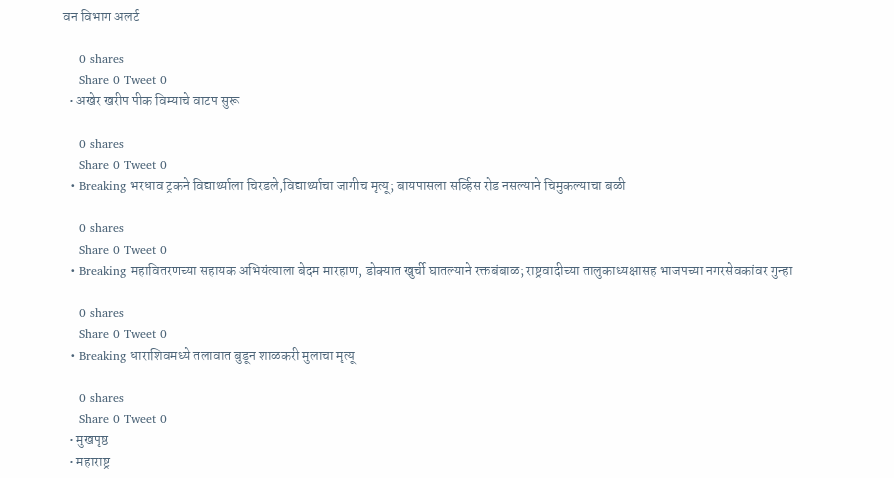वन विभाग अलर्ट

    0 shares
    Share 0 Tweet 0
  • अखेर खरीप पीक विम्याचे वाटप सुरू

    0 shares
    Share 0 Tweet 0
  • Breaking भरधाव ट्रकने विद्यार्थ्याला चिरडले,विद्यार्थ्याचा जागीच मृत्यू; बायपासला सर्व्हिस रोड नसल्याने चिमुकल्याचा बळी

    0 shares
    Share 0 Tweet 0
  • Breaking महावितरणच्या सहायक अभियंत्याला बेदम मारहाण, डोक्यात खुर्ची घातल्याने रक्तबंबाळ; राष्ट्रवादीच्या तालुकाध्यक्षासह भाजपच्या नगरसेवकांवर गुन्हा

    0 shares
    Share 0 Tweet 0
  • Breaking धाराशिवमध्ये तलावात बुडून शाळकरी मुलाचा मृत्यू

    0 shares
    Share 0 Tweet 0
  • मुखपृष्ठ
  • महाराष्ट्र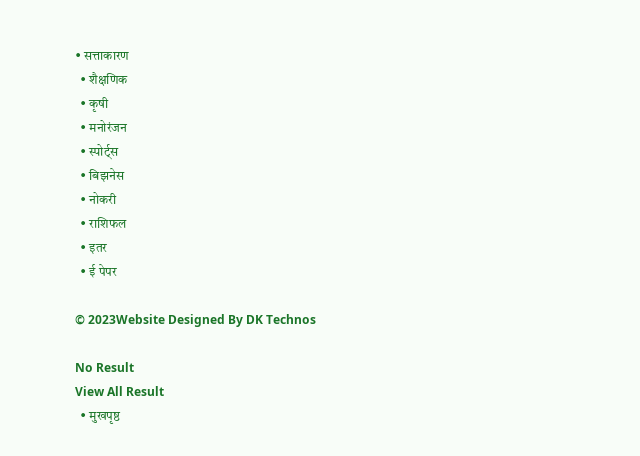• सत्ताकारण
  • शैक्षणिक
  • कृषी
  • मनोरंजन
  • स्पोर्ट्स
  • बिझनेस
  • नोकरी
  • राशिफल
  • इतर
  • ई पेपर

© 2023Website Designed By DK Technos

No Result
View All Result
  • मुखपृष्ठ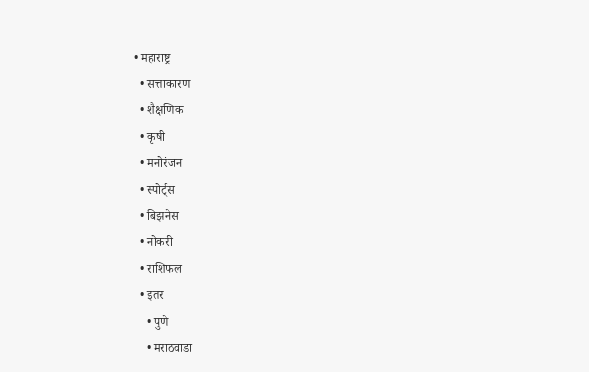• महाराष्ट्र
  • सत्ताकारण
  • शैक्षणिक
  • कृषी
  • मनोरंजन
  • स्पोर्ट्स
  • बिझनेस
  • नोकरी
  • राशिफल
  • इतर
    • पुणे
    • मराठवाडा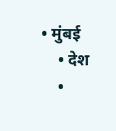• मुंबई
    • देश
    •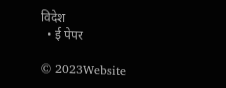विदेश
  • ई पेपर

© 2023Website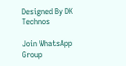Designed By DK Technos

Join WhatsApp Group